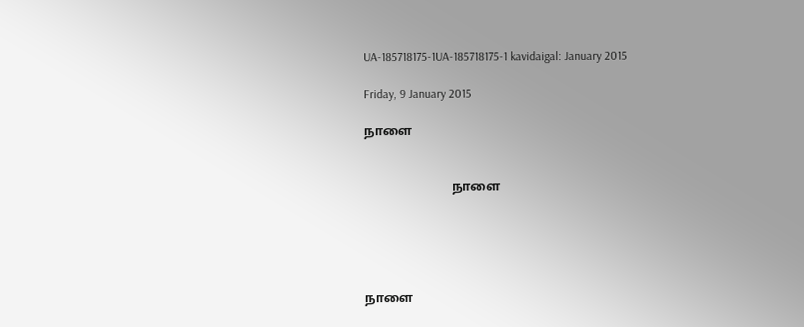UA-185718175-1UA-185718175-1 kavidaigal: January 2015

Friday, 9 January 2015

நாளை


                            நாளை





நாளை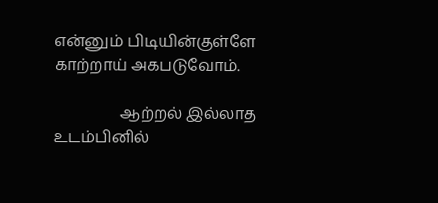என்னும் பிடியின்குள்ளே காற்றாய் அகபடுவோம்.

                 ஆற்றல் இல்லாத உடம்பினில்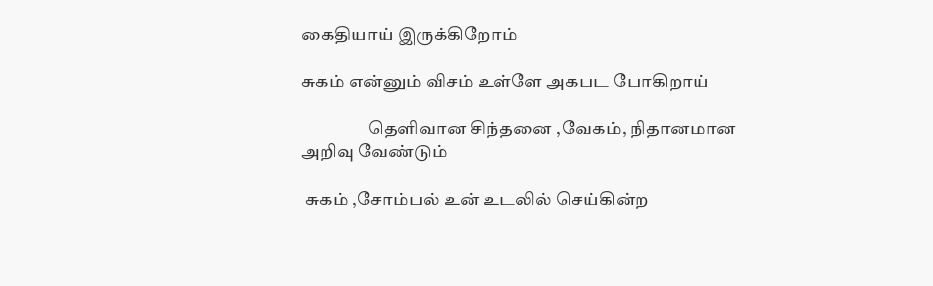கைதியாய் இருக்கிறோம்

சுகம் என்னும் விசம் உள்ளே அகபட போகிறாய்

                   தெளிவான சிந்தனை ,வேகம், நிதானமான அறிவு வேண்டும்

 சுகம் ,சோம்பல் உன் உடலில் செய்கின்ற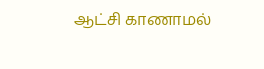ஆட்சி காணாமல்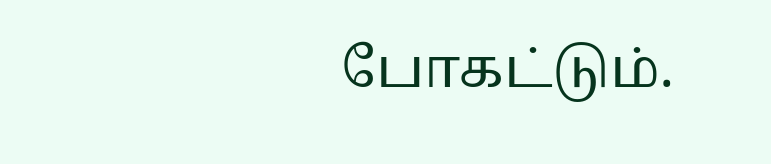போகட்டும்.